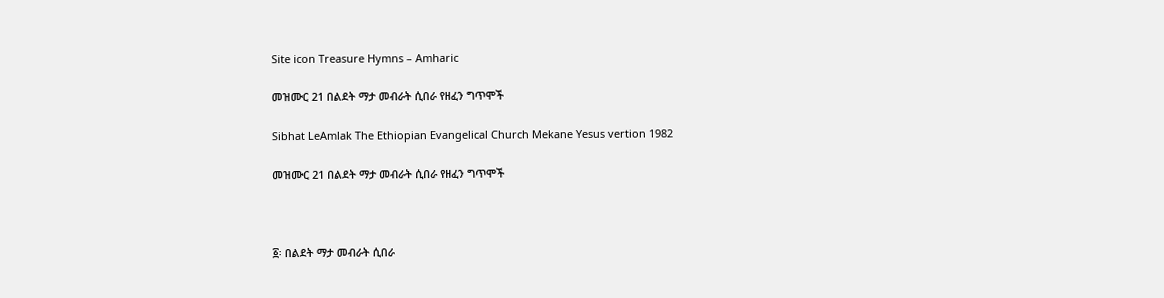Site icon Treasure Hymns – Amharic

መዝሙር 21 በልደት ማታ መብራት ሲበራ የዘፈን ግጥሞች

Sibhat LeAmlak The Ethiopian Evangelical Church Mekane Yesus vertion 1982

መዝሙር 21 በልደት ማታ መብራት ሲበራ የዘፈን ግጥሞች



፩፡ በልደት ማታ መብራት ሲበራ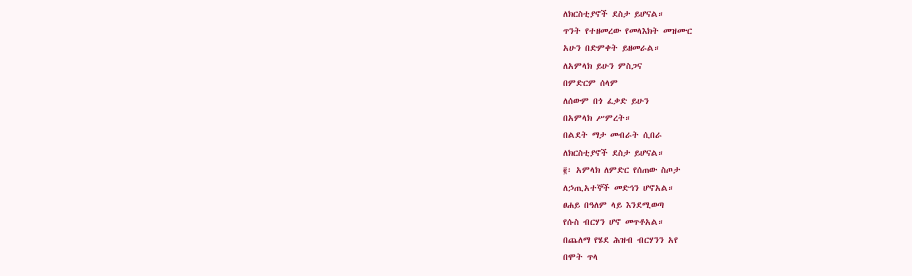ለክርስቲያኖች ደስታ ይሆናል።
ጥንት የተዘመረው የመላእክት መዝሙር
አሁን በድምቀት ይዘመራል።
ለአምላክ ይሁን ምስጋና
በምድርም ሰላም
ለሰውም በጎ ፈቃድ ይሁን
በአምላክ ሥምረት።
በልደት ማታ መብራት ሲበራ
ለክርስቲያኖች ደስታ ይሆናል።
፪፡ አምላክ ለምድር የሰጠው ስጦታ
ለኃጢአተኞች መድኅን ሆኖአል።
ፀሐይ በዓለም ላይ እንደሚወጣ
የሱስ ብርሃን ሆኖ መጥቶአል።
በጨለማ የሄደ ሕዝብ ብርሃንን አየ
በሞት ጥላ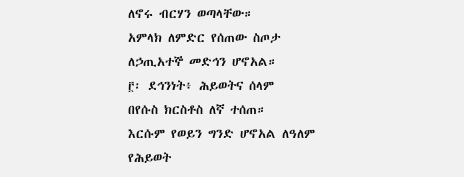ለኖሩ ብርሃን ወጣላቸው።
አምላክ ለምድር የሰጠው ስጦታ
ለኃጢአተኞ መድኅን ሆኖአል።
፫፡ ደኅንነት፥ ሕይወትና ሰላም
በየሱስ ክርስቶስ ለኛ ተሰጠ።
እርሱም የወይን ግንድ ሆኖአል ለዓለም
የሕይወት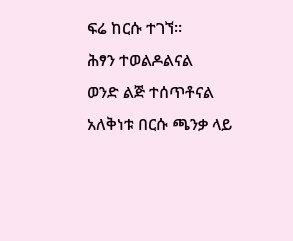ፍሬ ከርሱ ተገኘ።
ሕፃን ተወልዶልናል
ወንድ ልጅ ተሰጥቶናል
አለቅነቱ በርሱ ጫንቃ ላይ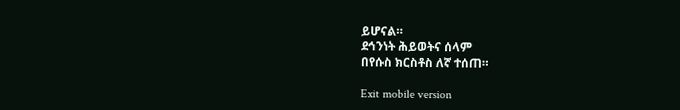ይሆናል።
ደኅንነት ሕይወትና ሰላም
በየሱስ ክርስቶስ ለኛ ተሰጠ።

Exit mobile version